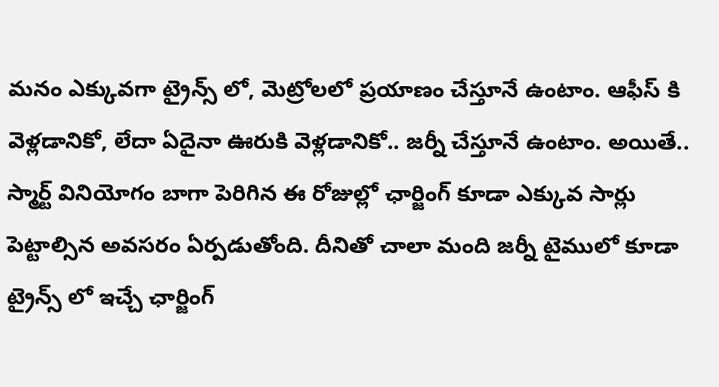మనం ఎక్కువగా ట్రైన్స్ లో, మెట్రోలలో ప్రయాణం చేస్తూనే ఉంటాం. ఆఫీస్ కి వెళ్లడానికో, లేదా ఏదైనా ఊరుకి వెళ్లడానికో.. జర్నీ చేస్తూనే ఉంటాం. అయితే.. స్మార్ట్ వినియోగం బాగా పెరిగిన ఈ రోజుల్లో ఛార్జింగ్ కూడా ఎక్కువ సార్లు పెట్టాల్సిన అవసరం ఏర్పడుతోంది. దీనితో చాలా మంది జర్నీ టైములో కూడా ట్రైన్స్ లో ఇచ్చే ఛార్జింగ్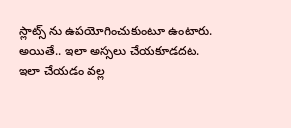స్లాట్స్ ను ఉపయోగించుకుంటూ ఉంటారు.
అయితే.. ఇలా అస్సలు చేయకూడదట. ఇలా చేయడం వల్ల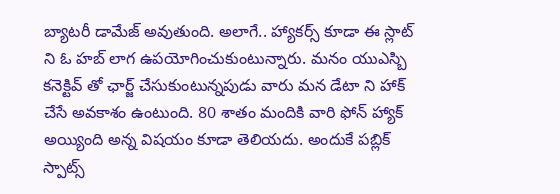బ్యాటరీ డామేజ్ అవుతుంది. అలాగే.. హ్యాకర్స్ కూడా ఈ స్లాట్ ని ఓ హబ్ లాగ ఉపయోగించుకుంటున్నారు. మనం యుఎస్బి కనెక్టివ్ తో ఛార్జ్ చేసుకుంటున్నపుడు వారు మన డేటా ని హాక్ చేసే అవకాశం ఉంటుంది. 80 శాతం మందికి వారి ఫోన్ హ్యాక్ అయ్యింది అన్న విషయం కూడా తెలియదు. అందుకే పబ్లిక్ స్పాట్స్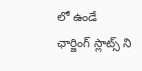లో ఉండే ఛార్జింగ్ స్లాట్స్ ని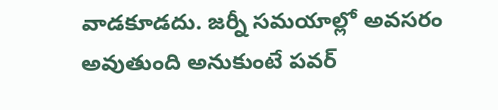వాడకూడదు. జర్నీ సమయాల్లో అవసరం అవుతుంది అనుకుంటే పవర్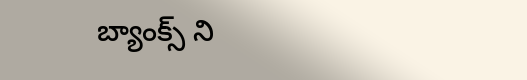బ్యాంక్స్ ని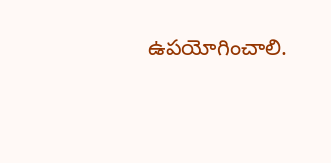ఉపయోగించాలి.